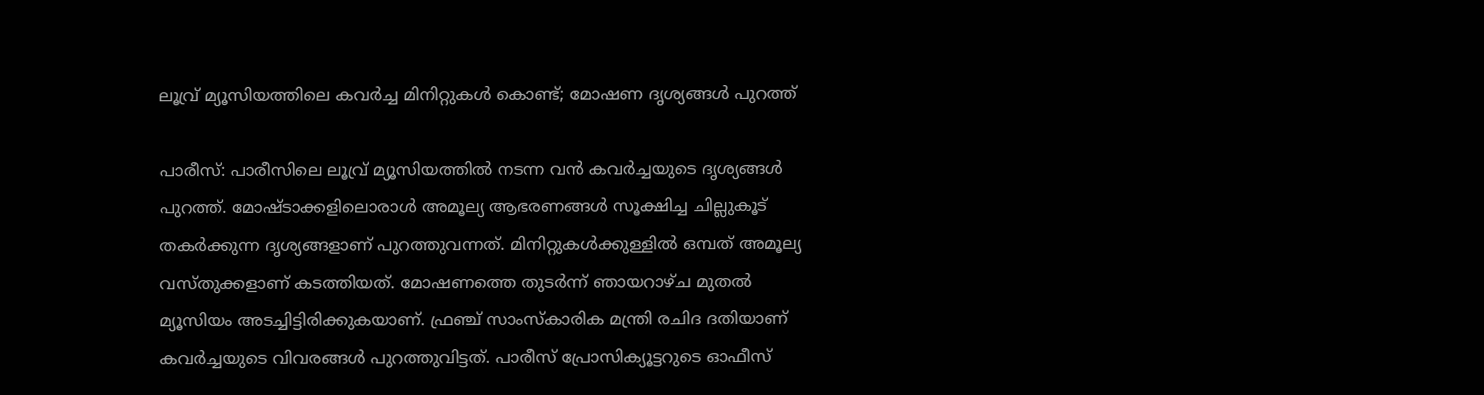ലൂവ്ര് മ്യൂസിയത്തിലെ കവർച്ച മിനിറ്റുകൾ കൊണ്ട്; മോഷണ ദൃശ്യങ്ങൾ പുറത്ത്

പാരീസ്: പാരീസിലെ ലൂവ്ര് മ്യൂസിയത്തിൽ നടന്ന വൻ കവർച്ചയുടെ ദൃശ്യങ്ങൾ പുറത്ത്. മോഷ്ടാക്കളിലൊരാൾ അമൂല്യ ആഭരണങ്ങൾ സൂക്ഷിച്ച ചില്ലുകൂട് തകർക്കുന്ന ദൃശ്യങ്ങളാണ് പുറത്തുവന്നത്. മിനിറ്റുകൾക്കുള്ളിൽ ഒമ്പത് അമൂല്യ വസ്തുക്കളാണ് കടത്തിയത്. മോഷണത്തെ തുടർന്ന് ഞായറാഴ്ച മുതൽ മ്യൂസിയം അടച്ചിട്ടിരിക്കുകയാണ്. ഫ്രഞ്ച് സാംസ്കാരിക മന്ത്രി രചിദ ദതിയാണ് കവർച്ചയുടെ വിവരങ്ങൾ പുറത്തുവിട്ടത്. പാരീസ് പ്രോസിക്യൂട്ടറുടെ ഓഫീസ്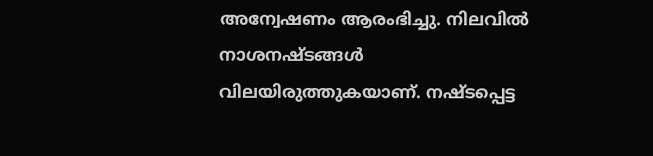അന്വേഷണം ആരംഭിച്ചു. നിലവിൽ നാശനഷ്ടങ്ങൾ വിലയിരുത്തുകയാണ്. നഷ്ടപ്പെട്ട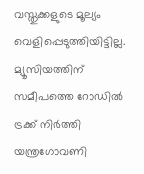വസ്തുക്കളുടെ മൂല്യം വെളിപ്പെടുത്തിയിട്ടില്ല.
മ്യൂസിയത്തിന് സമീപത്തെ റോഡിൽ ട്രക്ക് നിർത്തി യന്ത്രഗോവണി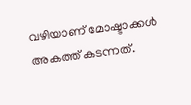വഴിയാണ് മോഷ്ടാക്കൾ അകത്ത് കടന്നത്.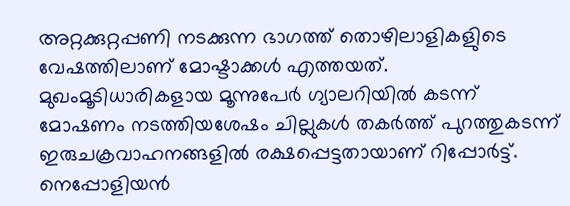അറ്റക്കുറ്റപ്പണി നടക്കുന്ന ഭാഗത്ത് തൊഴിലാളികളുിടെ വേഷത്തിലാണ് മോഷ്ടാക്കൾ എത്തയത്. മുഖംമൂടിധാരികളായ മൂന്നുപേർ ഗ്യാലറിയിൽ കടന്ന് മോഷണം നടത്തിയശേഷം ചില്ലുകൾ തകർത്ത് പുറത്തുകടന്ന് ഇരുചക്രവാഹനങ്ങളിൽ രക്ഷപ്പെട്ടതായാണ് റിപ്പോർട്ട്.
നെപ്പോളിയൻ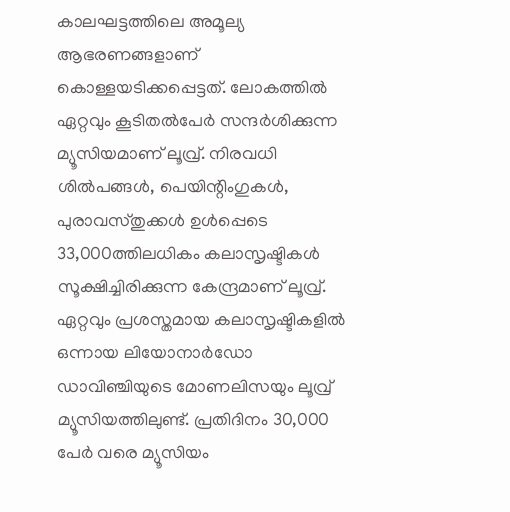കാലഘട്ടത്തിലെ അമൂല്യ ആഭരണങ്ങളാണ് കൊള്ളയടിക്കപ്പെട്ടത്. ലോകത്തിൽ ഏറ്റവും കൂടിതൽപേർ സന്ദർശിക്കുന്ന മ്യൂസിയമാണ് ലൂവ്ര്. നിരവധി ശിൽപങ്ങൾ, പെയിന്റിംഗുകൾ, പുരാവസ്തുക്കൾ ഉൾപ്പെടെ 33,000ത്തിലധികം കലാസൃഷ്ടികൾ സൂക്ഷിച്ചിരിക്കുന്ന കേന്ദ്രമാണ് ലൂവ്ര്. ഏറ്റവും പ്രശസ്തമായ കലാസൃഷ്ടികളിൽ ഒന്നായ ലിയോനാർഡോ ഡാവിഞ്ചിയുടെ മോണലിസയും ലൂവ്ര് മ്യൂസിയത്തിലുണ്ട്. പ്രതിദിനം 30,000 പേർ വരെ മ്യൂസിയം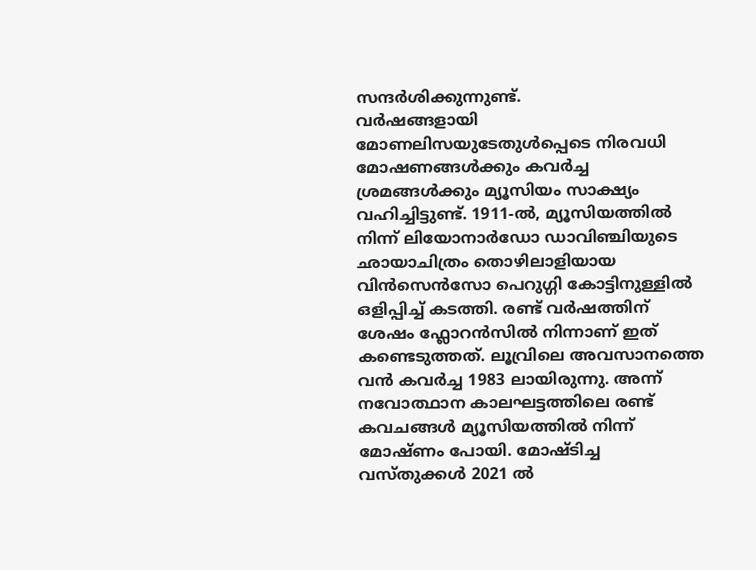സന്ദർശിക്കുന്നുണ്ട്.
വർഷങ്ങളായി മോണലിസയുടേതുൾപ്പെടെ നിരവധി മോഷണങ്ങൾക്കും കവർച്ച ശ്രമങ്ങൾക്കും മ്യൂസിയം സാക്ഷ്യം വഹിച്ചിട്ടുണ്ട്. 1911-ൽ, മ്യൂസിയത്തിൽ നിന്ന് ലിയോനാർഡോ ഡാവിഞ്ചിയുടെ ഛായാചിത്രം തൊഴിലാളിയായ വിൻസെൻസോ പെറുഗ്ഗി കോട്ടിനുള്ളിൽ ഒളിപ്പിച്ച് കടത്തി. രണ്ട് വർഷത്തിന് ശേഷം ഫ്ലോറൻസിൽ നിന്നാണ് ഇത് കണ്ടെടുത്തത്. ലൂവ്രിലെ അവസാനത്തെ വൻ കവർച്ച 1983 ലായിരുന്നു. അന്ന് നവോത്ഥാന കാലഘട്ടത്തിലെ രണ്ട് കവചങ്ങൾ മ്യൂസിയത്തിൽ നിന്ന് മോഷ്ണം പോയി. മോഷ്ടിച്ച വസ്തുക്കൾ 2021 ൽ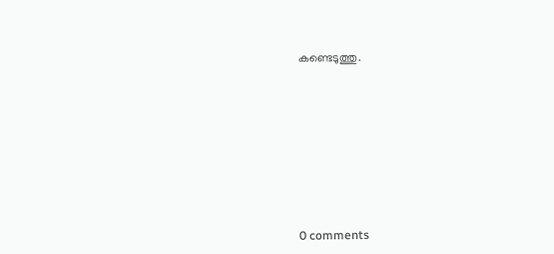കണ്ടെടുത്തു.










0 comments